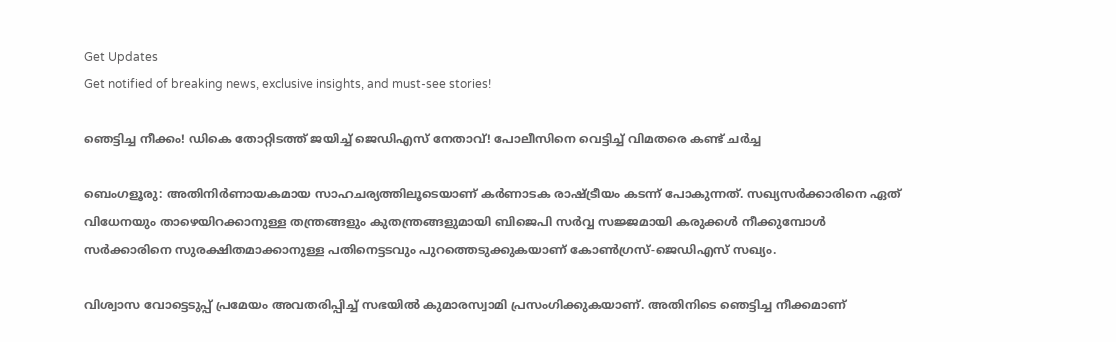Get Updates
Get notified of breaking news, exclusive insights, and must-see stories!

ഞെട്ടിച്ച നീക്കം! ഡികെ തോറ്റിടത്ത് ജയിച്ച് ജെഡിഎസ് നേതാവ്! പോലീസിനെ വെട്ടിച്ച് വിമതരെ കണ്ട് ചര്‍ച്ച

ബെംഗളൂരു: അതിനിര്‍ണായകമായ സാഹചര്യത്തിലൂടെയാണ് കര്‍ണാടക രാഷ്ട്രീയം കടന്ന് പോകുന്നത്. സഖ്യസര്‍ക്കാരിനെ ഏത് വിധേനയും താഴെയിറക്കാനുള്ള തന്ത്രങ്ങളും കുതന്ത്രങ്ങളുമായി ബിജെപി സര്‍വ്വ സജ്ജമായി കരുക്കള്‍ നീക്കുമ്പോള്‍ സര്‍ക്കാരിനെ സുരക്ഷിതമാക്കാനുള്ള പതിനെട്ടടവും പുറത്തെടുക്കുകയാണ് കോണ്‍ഗ്രസ്-ജെഡിഎസ് സഖ്യം.

വിശ്വാസ വോട്ടെടുപ്പ് പ്രമേയം അവതരിപ്പിച്ച് സഭയില്‍ കുമാരസ്വാമി പ്രസംഗിക്കുകയാണ്. അതിനിടെ ഞെട്ടിച്ച നീക്കമാണ്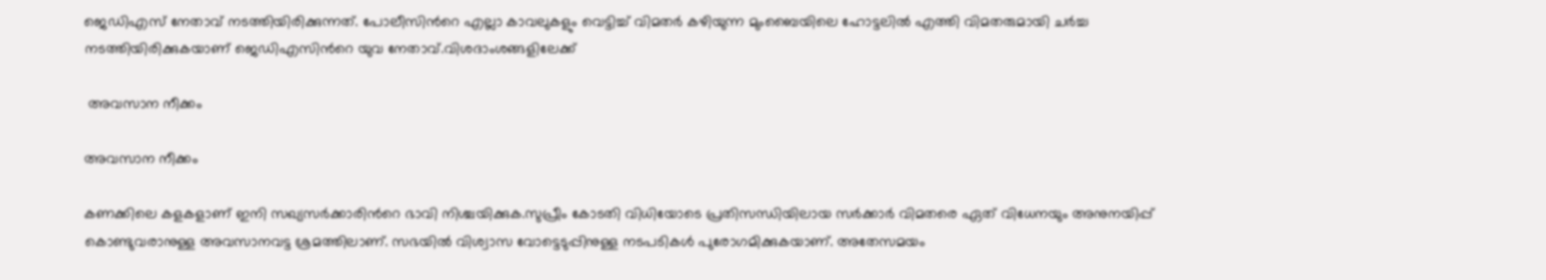ജെഡിഎസ് നേതാവ് നടത്തിയിരിക്കുന്നത്. പോലീസിന്‍റെ എല്ലാ കാവലുകളും വെട്ടിച്ച് വിമതര്‍ കഴിയുന്ന മുംബൈയിലെ ഹോട്ടലില്‍ എത്തി വിമതരുമായി ചര്‍ച്ച നടത്തിയിരിക്കുകയാണ് ജെഡിഎസിന്‍റെ യുവ നേതാവ്.വിശദാംശങ്ങളിലേക്ക്

 അവസാന നീക്കം

അവസാന നീക്കം

കണക്കിലെ കളകളാണ് ഇനി സഖ്യസര്‍ക്കാരിന്‍റെ ഭാവി നിശ്ചയിക്കുക.സുപ്രീം കോടതി വിധിയോടെ പ്രതിസന്ധിയിലായ സര്‍ക്കാര്‍ വിമതരെ ഏത് വിധേനയും അനുനയിപ്പ് കൊണ്ടുവരാനുള്ള അവസാനവട്ട ശ്രമത്തിലാണ്. സഭയില്‍ വിശ്വാസ വോട്ടെടുപ്പിനുള്ള നടപടികള്‍ പുരോഗമിക്കുകയാണ്. അതേസമയം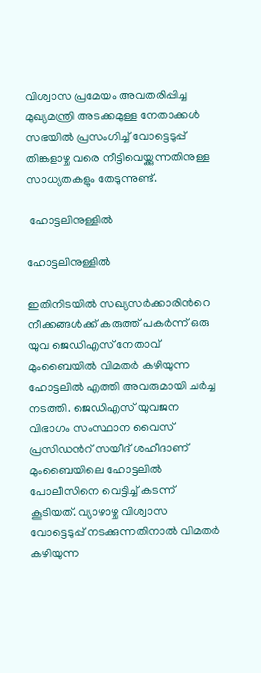വിശ്വാസ പ്രമേയം അവതരിപ്പിച്ച മുഖ്യമന്ത്രി അടക്കമുള്ള നേതാക്കള്‍ സഭയില്‍ പ്രസംഗിച്ച് വോട്ടെടുപ്പ് തിങ്കളാഴ്ച വരെ നീട്ടിവെയ്ക്കുന്നതിനുള്ള സാധ്യതകളും തേടുന്നുണ്ട്.

 ഹോട്ടലിനുള്ളില്‍

ഹോട്ടലിനുള്ളില്‍

ഇതിനിടയില്‍ സഖ്യസര്‍ക്കാരിന്‍റെ നീക്കങ്ങള്‍ക്ക് കരുത്ത് പകര്‍ന്ന് ഒരു യുവ ജെഡിഎസ് നേതാവ് മുംബൈയില്‍ വിമതര്‍ കഴിയുന്ന ഹോട്ടലില്‍ എത്തി അവരുമായി ചര്‍ച്ച നടത്തി. ജെഡിഎസ് യുവജന വിഭാഗം സംസ്ഥാന വൈസ് പ്രസിഡന്‍റ് സയീദ് ശഹീദാണ് മുംബൈയിലെ ഹോട്ടലില്‍ പോലീസിനെ വെട്ടിച്ച് കടന്ന് കൂടിയത്. വ്യാഴാഴ്ച വിശ്വാസ വോട്ടെടുപ്പ് നടക്കുന്നതിനാല്‍ വിമതര്‍ കഴിയുന്ന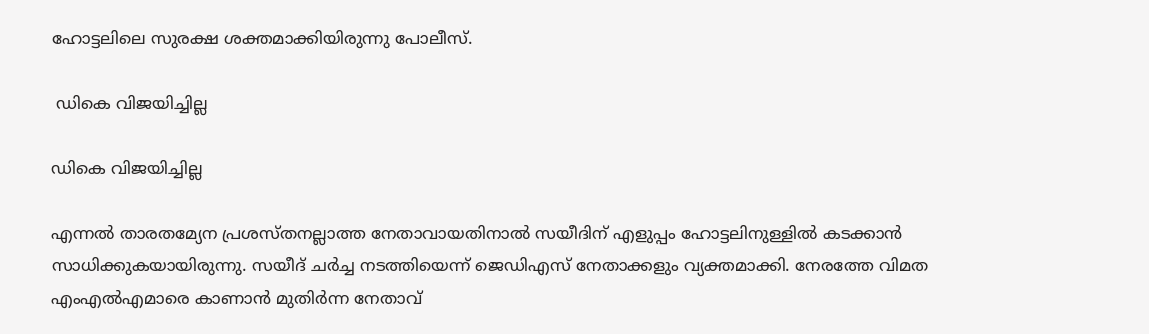ഹോട്ടലിലെ സുരക്ഷ ശക്തമാക്കിയിരുന്നു പോലീസ്.

 ഡികെ വിജയിച്ചില്ല

ഡികെ വിജയിച്ചില്ല

എന്നല്‍ താരതമ്യേന പ്രശസ്തനല്ലാത്ത നേതാവായതിനാല്‍ സയീദിന് എളുപ്പം ഹോട്ടലിനുള്ളില്‍ കടക്കാന്‍ സാധിക്കുകയായിരുന്നു. സയീദ് ചര്‍ച്ച നടത്തിയെന്ന് ജെഡിഎസ് നേതാക്കളും വ്യക്തമാക്കി. നേരത്തേ വിമത എംഎല്‍എമാരെ കാണാന്‍ മുതിര്‍ന്ന നേതാവ്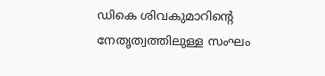ഡികെ ശിവകുമാറിന്‍റെ നേതൃത്വത്തിലുള്ള സംഘം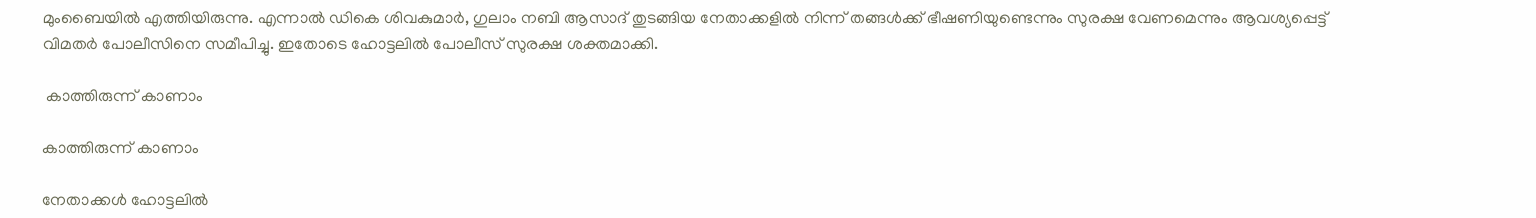മുംബൈയില്‍ എത്തിയിരുന്നു. എന്നാല്‍ ഡികെ ശിവകുമാര്‍, ഗുലാം നബി ആസാദ് തുടങ്ങിയ നേതാക്കളില്‍ നിന്ന് തങ്ങള്‍ക്ക് ഭീഷണിയുണ്ടെന്നും സുരക്ഷ വേണമെന്നും ആവശ്യപ്പെട്ട് വിമതര്‍ പോലീസിനെ സമീപിച്ചു. ഇതോടെ ഹോട്ടലില്‍ പോലീസ് സുരക്ഷ ശക്തമാക്കി.

 കാത്തിരുന്ന് കാണാം

കാത്തിരുന്ന് കാണാം

നേതാക്കള്‍ ഹോട്ടലില്‍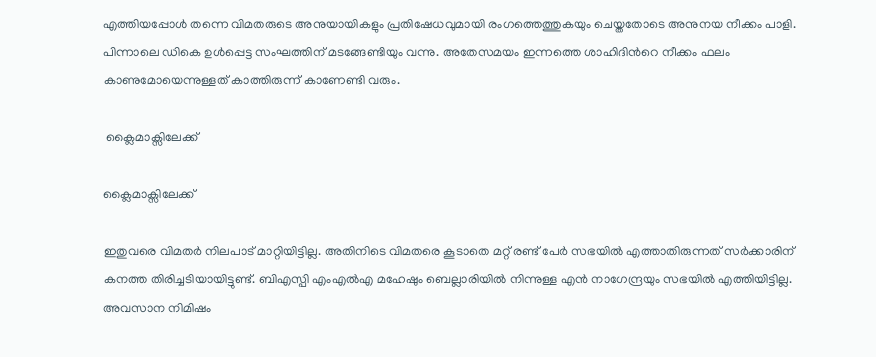എത്തിയപ്പോള്‍ തന്നെ വിമതരുടെ അനുയായികളും പ്രതിഷേധവുമായി രംഗത്തെത്തുകയും ചെയ്തതോടെ അനുനയ നീക്കം പാളി. പിന്നാലെ ഡികെ ഉള്‍പ്പെട്ട സംഘത്തിന് മടങ്ങേണ്ടിയും വന്നു. അതേസമയം ഇന്നത്തെ ശാഹിദിന്‍റെ നീക്കം ഫലം കാണുമോയെന്നുള്ളത് കാത്തിരുന്ന് കാണേണ്ടി വരും.

 ക്ലൈമാക്സിലേക്ക്

ക്ലൈമാക്സിലേക്ക്

ഇതുവരെ വിമതര്‍ നിലപാട് മാറ്റിയിട്ടില്ല. അതിനിടെ വിമതരെ കൂടാതെ മറ്റ് രണ്ട് പേര്‍ സഭയില്‍ എത്താതിരുന്നത് സര്‍ക്കാരിന് കനത്ത തിരിച്ചടിയായിട്ടുണ്ട്. ബിഎസ്പി എംഎല്‍എ മഹേഷും ബെല്ലാരിയില്‍ നിന്നുള്ള എന്‍ നാഗേന്ദ്രയും സഭയില്‍ എത്തിയിട്ടില്ല. അവസാന നിമിഷം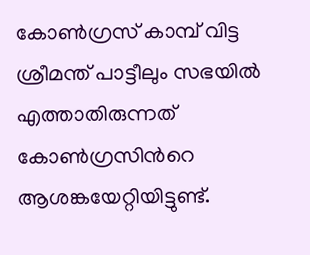കോണ്‍ഗ്രസ് കാമ്പ് വിട്ട ശ്രീമന്ത് പാട്ടീലും സഭയില്‍ എത്താതിരുന്നത് കോണ്‍ഗ്രസിന്‍റെ ആശങ്കയേറ്റിയിട്ടുണ്ട്.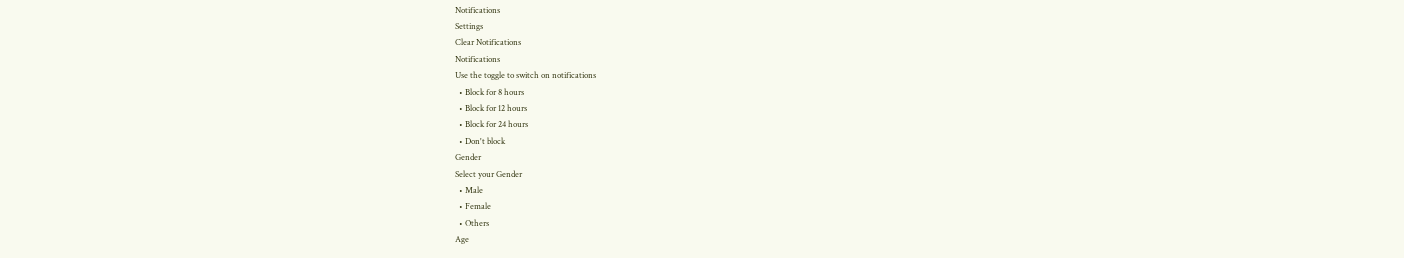Notifications
Settings
Clear Notifications
Notifications
Use the toggle to switch on notifications
  • Block for 8 hours
  • Block for 12 hours
  • Block for 24 hours
  • Don't block
Gender
Select your Gender
  • Male
  • Female
  • Others
Age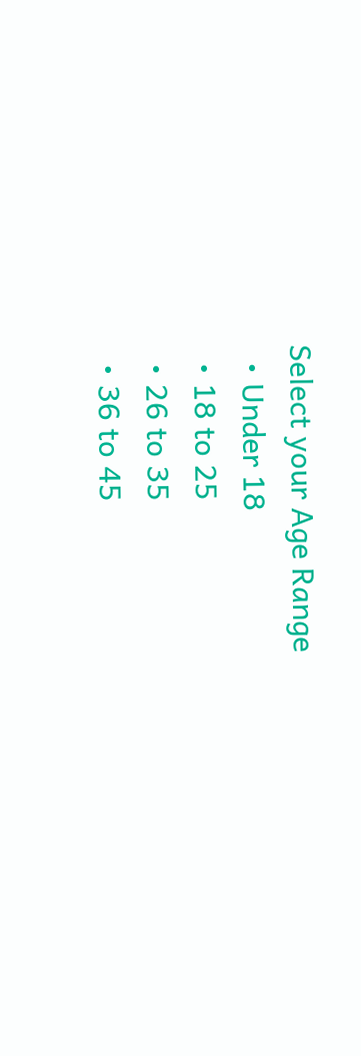Select your Age Range
  • Under 18
  • 18 to 25
  • 26 to 35
  • 36 to 45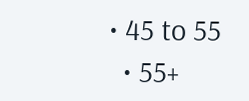• 45 to 55
  • 55+